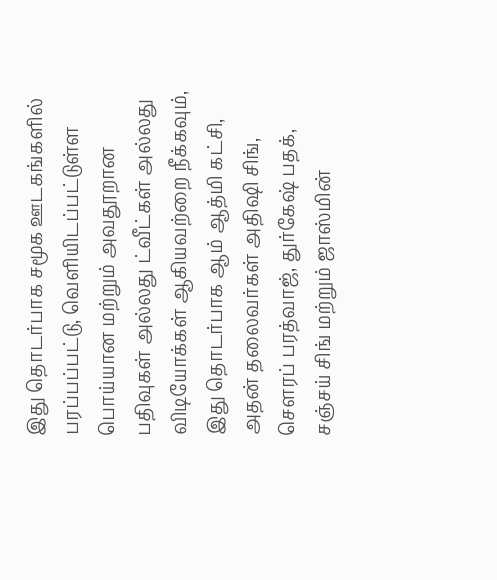இது தொடர்பாக சமூக ஊடகங்களில் பரப்பப்பட்டு, வெளியிடப்பட்டுள்ள பொய்யான மற்றும் அவதூறான பதிவுகள் அல்லது ட்வீட்கள் அல்லது விடியோக்கள் ஆகியவற்றை நீக்கவும், இது தொடர்பாக ஆம் ஆத்மி கட்சி, அதன் தலைவர்கள் அதிஷி சிங், சௌரப் பரத்வாஜ், துர்கேஷ் பதக், சஞ்சய் சிங் மற்றும் ஜாஸ்மின்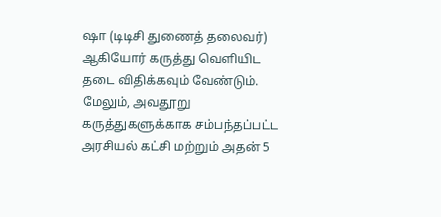ஷா (டிடிசி துணைத் தலைவர்) ஆகியோர் கருத்து வெளியிட தடை விதிக்கவும் வேண்டும். மேலும், அவதூறு கருத்துகளுக்காக சம்பந்தப்பட்ட அரசியல் கட்சி மற்றும் அதன் 5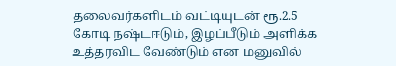தலைவர்களிடம் வட்டியுடன் ரூ.2.5 கோடி நஷ்டஈடும், இழப்பீடும் அளிக்க உத்தரவிட வேண்டும் என மனுவில்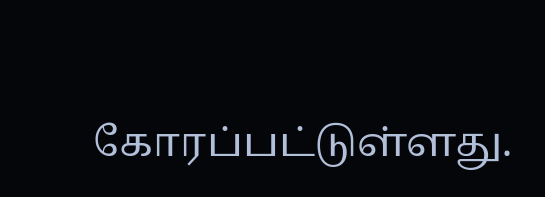கோரப்பட்டுள்ளது.